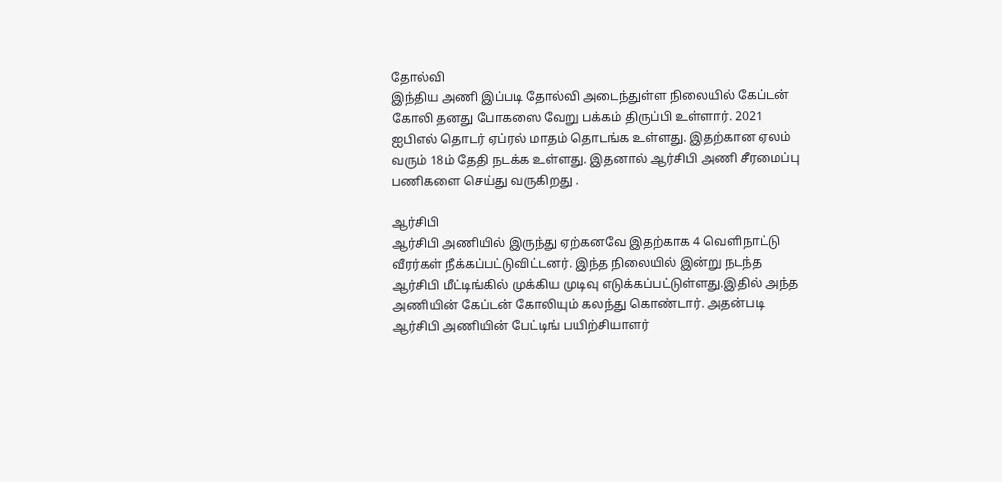தோல்வி
இந்திய அணி இப்படி தோல்வி அடைந்துள்ள நிலையில் கேப்டன் கோலி தனது போகஸை வேறு பக்கம் திருப்பி உள்ளார். 2021 ஐபிஎல் தொடர் ஏப்ரல் மாதம் தொடங்க உள்ளது. இதற்கான ஏலம் வரும் 18ம் தேதி நடக்க உள்ளது. இதனால் ஆர்சிபி அணி சீரமைப்பு பணிகளை செய்து வருகிறது .

ஆர்சிபி
ஆர்சிபி அணியில் இருந்து ஏற்கனவே இதற்காக 4 வெளிநாட்டு வீரர்கள் நீக்கப்பட்டுவிட்டனர். இந்த நிலையில் இன்று நடந்த ஆர்சிபி மீட்டிங்கில் முக்கிய முடிவு எடுக்கப்பட்டுள்ளது.இதில் அந்த அணியின் கேப்டன் கோலியும் கலந்து கொண்டார். அதன்படி ஆர்சிபி அணியின் பேட்டிங் பயிற்சியாளர்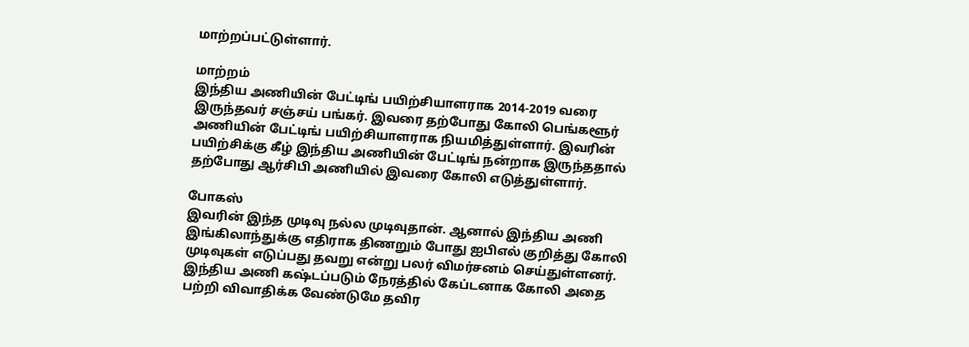மாற்றப்பட்டுள்ளார்.

மாற்றம்
இந்திய அணியின் பேட்டிங் பயிற்சியாளராக 2014-2019 வரை இருந்தவர் சஞ்சய் பங்கர். இவரை தற்போது கோலி பெங்களூர் அணியின் பேட்டிங் பயிற்சியாளராக நியமித்துள்ளார். இவரின் பயிற்சிக்கு கீழ் இந்திய அணியின் பேட்டிங் நன்றாக இருந்ததால் தற்போது ஆர்சிபி அணியில் இவரை கோலி எடுத்துள்ளார்.

போகஸ்
இவரின் இந்த முடிவு நல்ல முடிவுதான். ஆனால் இந்திய அணி இங்கிலாந்துக்கு எதிராக திணறும் போது ஐபிஎல் குறித்து கோலி முடிவுகள் எடுப்பது தவறு என்று பலர் விமர்சனம் செய்துள்ளனர். இந்திய அணி கஷ்டப்படும் நேரத்தில் கேப்டனாக கோலி அதை பற்றி விவாதிக்க வேண்டுமே தவிர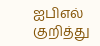ஐபிஎல் குறித்து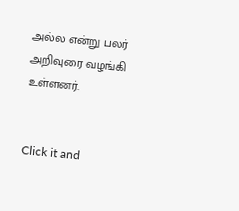அல்ல என்று பலர் அறிவுரை வழங்கி உள்ளனர்.


Click it and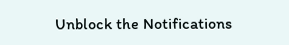Unblock the Notifications